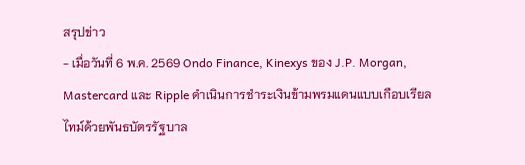สรุปข่าว
- เมื่อวันที่ 6 พ.ค. 2569 Ondo Finance, Kinexys ของ J.P. Morgan, Mastercard และ Ripple ดำเนินการชำระเงินข้ามพรมแดนแบบเกือบเรียลไทม์ด้วยพันธบัตรรัฐบาล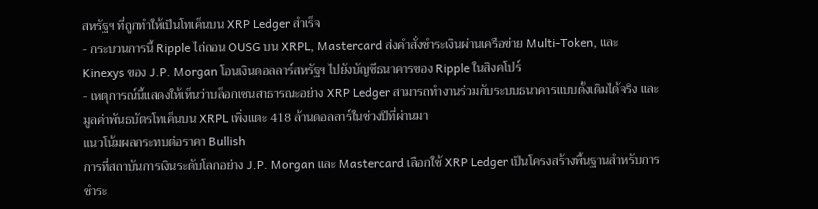สหรัฐฯ ที่ถูกทำให้เป็นโทเค็นบน XRP Ledger สำเร็จ
- กระบวนการนี้ Ripple ไถ่ถอน OUSG บน XRPL, Mastercard ส่งคำสั่งชำระเงินผ่านเครือข่าย Multi-Token, และ Kinexys ของ J.P. Morgan โอนเงินดอลลาร์สหรัฐฯ ไปยังบัญชีธนาคารของ Ripple ในสิงคโปร์
- เหตุการณ์นี้แสดงให้เห็นว่าบล็อกเชนสาธารณะอย่าง XRP Ledger สามารถทำงานร่วมกับระบบธนาคารแบบดั้งเดิมได้จริง และมูลค่าพันธบัตรโทเค็นบน XRPL เพิ่งแตะ 418 ล้านดอลลาร์ในช่วงปีที่ผ่านมา
แนวโน้มผลกระทบต่อราคา Bullish
การที่สถาบันการเงินระดับโลกอย่าง J.P. Morgan และ Mastercard เลือกใช้ XRP Ledger เป็นโครงสร้างพื้นฐานสำหรับการชำระ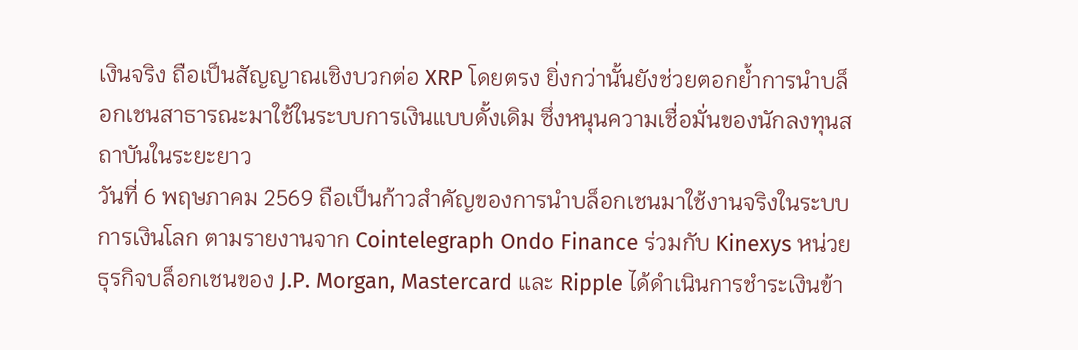เงินจริง ถือเป็นสัญญาณเชิงบวกต่อ XRP โดยตรง ยิ่งกว่านั้นยังช่วยตอกย้ำการนำบล็อกเชนสาธารณะมาใช้ในระบบการเงินแบบดั้งเดิม ซึ่งหนุนความเชื่อมั่นของนักลงทุนสถาบันในระยะยาว
วันที่ 6 พฤษภาคม 2569 ถือเป็นก้าวสำคัญของการนำบล็อกเชนมาใช้งานจริงในระบบการเงินโลก ตามรายงานจาก Cointelegraph Ondo Finance ร่วมกับ Kinexys หน่วยธุรกิจบล็อกเชนของ J.P. Morgan, Mastercard และ Ripple ได้ดำเนินการชำระเงินข้า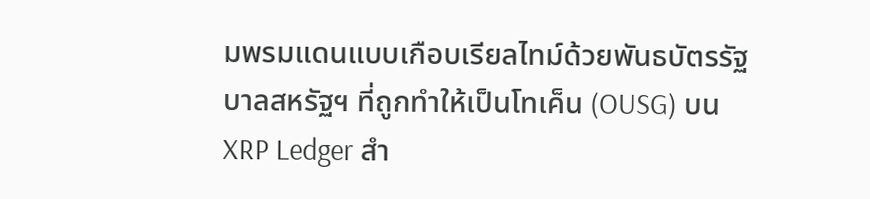มพรมแดนแบบเกือบเรียลไทม์ด้วยพันธบัตรรัฐบาลสหรัฐฯ ที่ถูกทำให้เป็นโทเค็น (OUSG) บน XRP Ledger สำ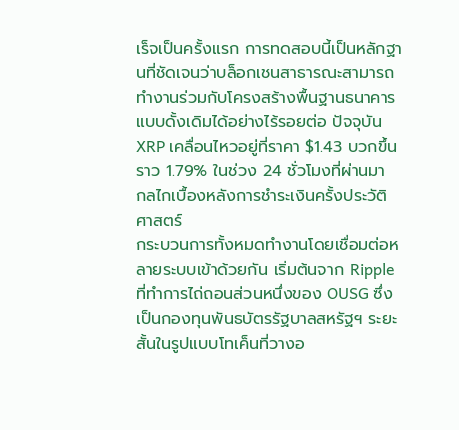เร็จเป็นครั้งแรก การทดสอบนี้เป็นหลักฐานที่ชัดเจนว่าบล็อกเชนสาธารณะสามารถทำงานร่วมกับโครงสร้างพื้นฐานธนาคารแบบดั้งเดิมได้อย่างไร้รอยต่อ ปัจจุบัน XRP เคลื่อนไหวอยู่ที่ราคา $1.43 บวกขึ้นราว 1.79% ในช่วง 24 ชั่วโมงที่ผ่านมา
กลไกเบื้องหลังการชำระเงินครั้งประวัติศาสตร์
กระบวนการทั้งหมดทำงานโดยเชื่อมต่อหลายระบบเข้าด้วยกัน เริ่มต้นจาก Ripple ที่ทำการไถ่ถอนส่วนหนึ่งของ OUSG ซึ่งเป็นกองทุนพันธบัตรรัฐบาลสหรัฐฯ ระยะสั้นในรูปแบบโทเค็นที่วางอ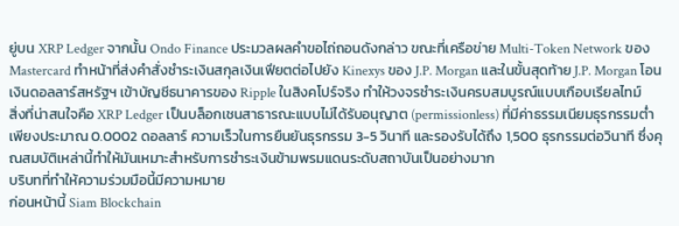ยู่บน XRP Ledger จากนั้น Ondo Finance ประมวลผลคำขอไถ่ถอนดังกล่าว ขณะที่เครือข่าย Multi-Token Network ของ Mastercard ทำหน้าที่ส่งคำสั่งชำระเงินสกุลเงินเฟียตต่อไปยัง Kinexys ของ J.P. Morgan และในขั้นสุดท้าย J.P. Morgan โอนเงินดอลลาร์สหรัฐฯ เข้าบัญชีธนาคารของ Ripple ในสิงคโปร์จริง ทำให้วงจรชำระเงินครบสมบูรณ์แบบเกือบเรียลไทม์
สิ่งที่น่าสนใจคือ XRP Ledger เป็นบล็อกเชนสาธารณะแบบไม่ได้รับอนุญาต (permissionless) ที่มีค่าธรรมเนียมธุรกรรมต่ำเพียงประมาณ 0.0002 ดอลลาร์ ความเร็วในการยืนยันธุรกรรม 3-5 วินาที และรองรับได้ถึง 1,500 ธุรกรรมต่อวินาที ซึ่งคุณสมบัติเหล่านี้ทำให้มันเหมาะสำหรับการชำระเงินข้ามพรมแดนระดับสถาบันเป็นอย่างมาก
บริบทที่ทำให้ความร่วมมือนี้มีความหมาย
ก่อนหน้านี้ Siam Blockchain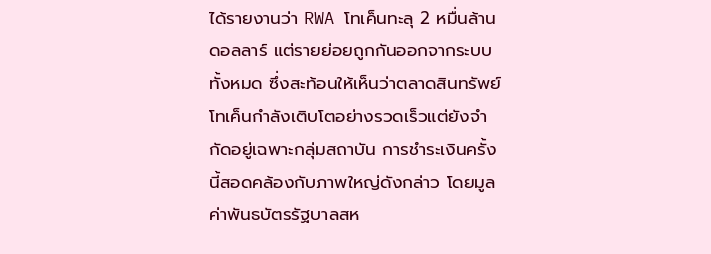ได้รายงานว่า RWA โทเค็นทะลุ 2 หมื่นล้านดอลลาร์ แต่รายย่อยถูกกันออกจากระบบทั้งหมด ซึ่งสะท้อนให้เห็นว่าตลาดสินทรัพย์โทเค็นกำลังเติบโตอย่างรวดเร็วแต่ยังจำกัดอยู่เฉพาะกลุ่มสถาบัน การชำระเงินครั้งนี้สอดคล้องกับภาพใหญ่ดังกล่าว โดยมูลค่าพันธบัตรรัฐบาลสห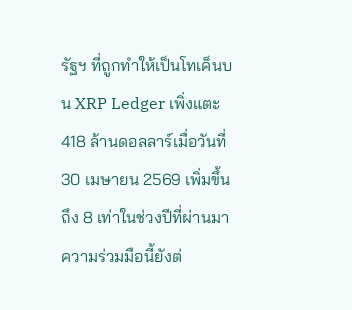รัฐฯ ที่ถูกทำให้เป็นโทเค็นบน XRP Ledger เพิ่งแตะ 418 ล้านดอลลาร์เมื่อวันที่ 30 เมษายน 2569 เพิ่มขึ้นถึง 8 เท่าในช่วงปีที่ผ่านมา
ความร่วมมือนี้ยังต่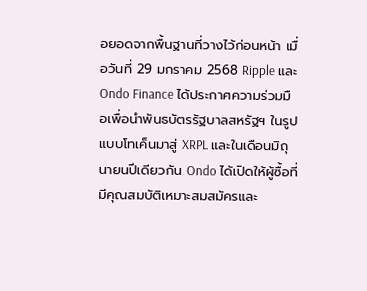อยอดจากพื้นฐานที่วางไว้ก่อนหน้า เมื่อวันที่ 29 มกราคม 2568 Ripple และ Ondo Finance ได้ประกาศความร่วมมือเพื่อนำพันธบัตรรัฐบาลสหรัฐฯ ในรูปแบบโทเค็นมาสู่ XRPL และในเดือนมิถุนายนปีเดียวกัน Ondo ได้เปิดให้ผู้ซื้อที่มีคุณสมบัติเหมาะสมสมัครและ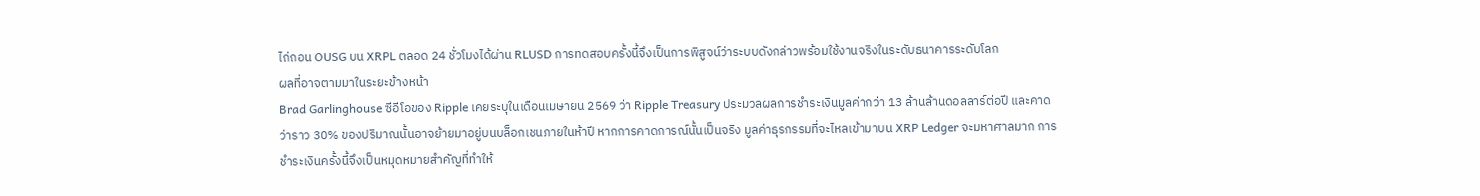ไถ่ถอน OUSG บน XRPL ตลอด 24 ชั่วโมงได้ผ่าน RLUSD การทดสอบครั้งนี้จึงเป็นการพิสูจน์ว่าระบบดังกล่าวพร้อมใช้งานจริงในระดับธนาคารระดับโลก
ผลที่อาจตามมาในระยะข้างหน้า
Brad Garlinghouse ซีอีโอของ Ripple เคยระบุในเดือนเมษายน 2569 ว่า Ripple Treasury ประมวลผลการชำระเงินมูลค่ากว่า 13 ล้านล้านดอลลาร์ต่อปี และคาดว่าราว 30% ของปริมาณนั้นอาจย้ายมาอยู่บนบล็อกเชนภายในห้าปี หากการคาดการณ์นั้นเป็นจริง มูลค่าธุรกรรมที่จะไหลเข้ามาบน XRP Ledger จะมหาศาลมาก การชำระเงินครั้งนี้จึงเป็นหมุดหมายสำคัญที่ทำให้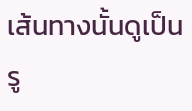เส้นทางนั้นดูเป็นรู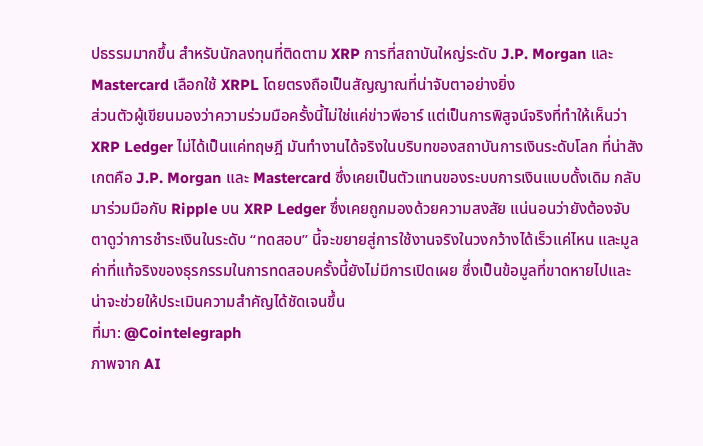ปธรรมมากขึ้น สำหรับนักลงทุนที่ติดตาม XRP การที่สถาบันใหญ่ระดับ J.P. Morgan และ Mastercard เลือกใช้ XRPL โดยตรงถือเป็นสัญญาณที่น่าจับตาอย่างยิ่ง
ส่วนตัวผู้เขียนมองว่าความร่วมมือครั้งนี้ไม่ใช่แค่ข่าวพีอาร์ แต่เป็นการพิสูจน์จริงที่ทำให้เห็นว่า XRP Ledger ไม่ได้เป็นแค่ทฤษฎี มันทำงานได้จริงในบริบทของสถาบันการเงินระดับโลก ที่น่าสังเกตคือ J.P. Morgan และ Mastercard ซึ่งเคยเป็นตัวแทนของระบบการเงินแบบดั้งเดิม กลับมาร่วมมือกับ Ripple บน XRP Ledger ซึ่งเคยถูกมองด้วยความสงสัย แน่นอนว่ายังต้องจับตาดูว่าการชำระเงินในระดับ “ทดสอบ” นี้จะขยายสู่การใช้งานจริงในวงกว้างได้เร็วแค่ไหน และมูลค่าที่แท้จริงของธุรกรรมในการทดสอบครั้งนี้ยังไม่มีการเปิดเผย ซึ่งเป็นข้อมูลที่ขาดหายไปและน่าจะช่วยให้ประเมินความสำคัญได้ชัดเจนขึ้น
ที่มา: @Cointelegraph
ภาพจาก AI